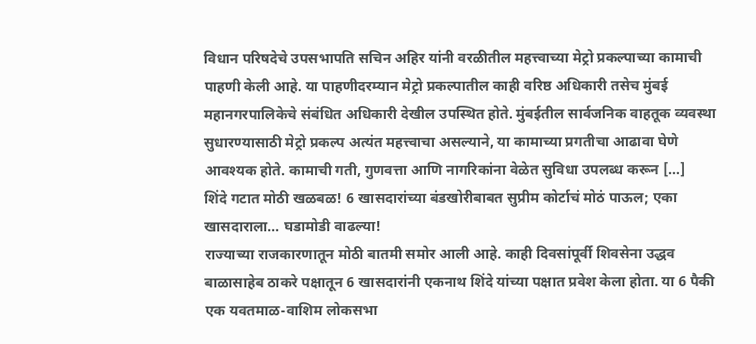विधान परिषदेचे उपसभापति सचिन अहिर यांनी वरळीतील महत्त्वाच्या मेट्रो प्रकल्पाच्या कामाची पाहणी केली आहे. या पाहणीदरम्यान मेट्रो प्रकल्पातील काही वरिष्ठ अधिकारी तसेच मुंबई महानगरपालिकेचे संबंधित अधिकारी देखील उपस्थित होते. मुंबईतील सार्वजनिक वाहतूक व्यवस्था सुधारण्यासाठी मेट्रो प्रकल्प अत्यंत महत्त्वाचा असल्याने, या कामाच्या प्रगतीचा आढावा घेणे आवश्यक होते. कामाची गती, गुणवत्ता आणि नागरिकांना वेळेत सुविधा उपलब्ध करून […]
शिंदे गटात मोठी खळबळ! 6 खासदारांच्या बंडखोरीबाबत सुप्रीम कोर्टाचं मोठं पाऊल; एका खासदाराला… घडामोडी वाढल्या!
राज्याच्या राजकारणातून मोठी बातमी समोर आली आहे. काही दिवसांपूर्वी शिवसेना उद्धव बाळासाहेब ठाकरे पक्षातून 6 खासदारांनी एकनाथ शिंदे यांच्या पक्षात प्रवेश केला होता. या 6 पैकी एक यवतमाळ-वाशिम लोकसभा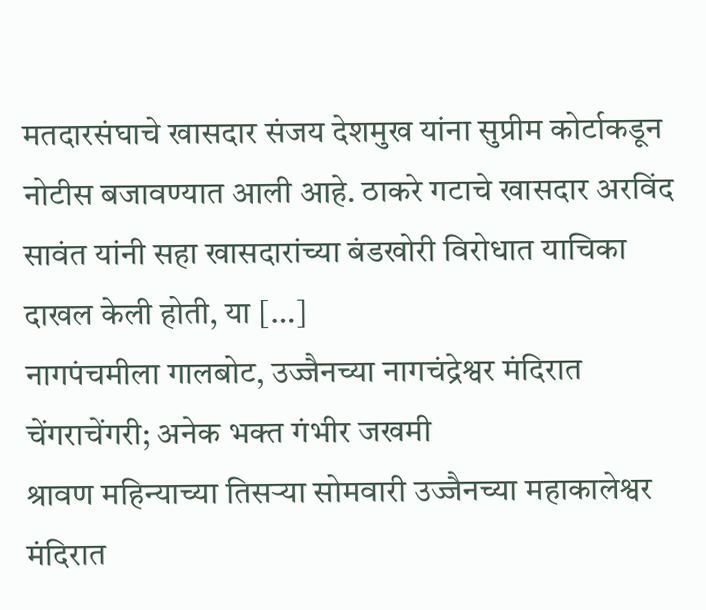मतदारसंघाचे खासदार संजय देशमुख यांना सुप्रीम कोर्टाकडून नोटीस बजावण्यात आली आहे. ठाकरे गटाचे खासदार अरविंद सावंत यांनी सहा खासदारांच्या बंडखोरी विरोधात याचिका दाखल केली होती, या […]
नागपंचमीला गालबोट, उज्जैनच्या नागचंद्रेश्वर मंदिरात चेंगराचेंगरी; अनेक भक्त गंभीर जखमी
श्रावण महिन्याच्या तिसऱ्या सोमवारी उज्जैनच्या महाकालेश्वर मंदिरात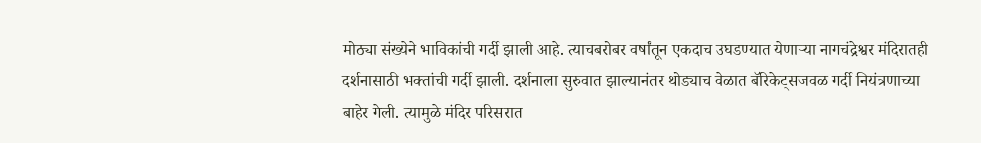मोठ्या संख्येने भाविकांची गर्दी झाली आहे. त्याचबरोबर वर्षांतून एकदाच उघडण्यात येणाऱ्या नागचंद्रेश्वर मंदिरातही दर्शनासाठी भक्तांची गर्दी झाली. दर्शनाला सुरुवात झाल्यानंतर थोड्याच वेळात बॅरिकेट्सजवळ गर्दी नियंत्रणाच्या बाहेर गेली. त्यामुळे मंदिर परिसरात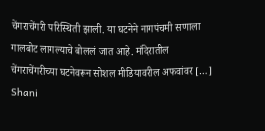चेंगराचेंगरी परिस्थिती झाली. या घटनेने नागपंचमी सणाला गालबोट लागल्याचे बोललं जात आहे. मंदिरातील चेंगराचेंगरीच्या घटनेवरून सोशल मीडियावरील अफवांवर […]
Shani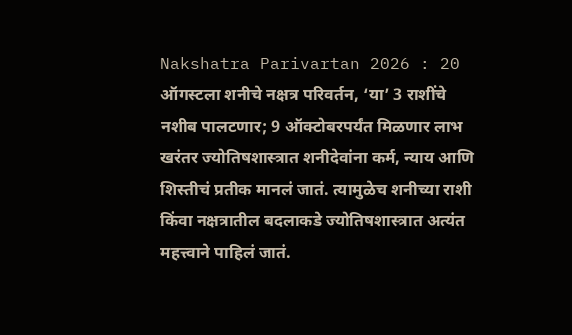Nakshatra Parivartan 2026 : 20 ऑगस्टला शनीचे नक्षत्र परिवर्तन, ‘या’ 3 राशींचे नशीब पालटणार; 9 ऑक्टोबरपर्यंत मिळणार लाभ
खरंतर ज्योतिषशास्त्रात शनीदेवांना कर्म, न्याय आणि शिस्तीचं प्रतीक मानलं जातं. त्यामुळेच शनीच्या राशी किंवा नक्षत्रातील बदलाकडे ज्योतिषशास्त्रात अत्यंत महत्त्वाने पाहिलं जातं.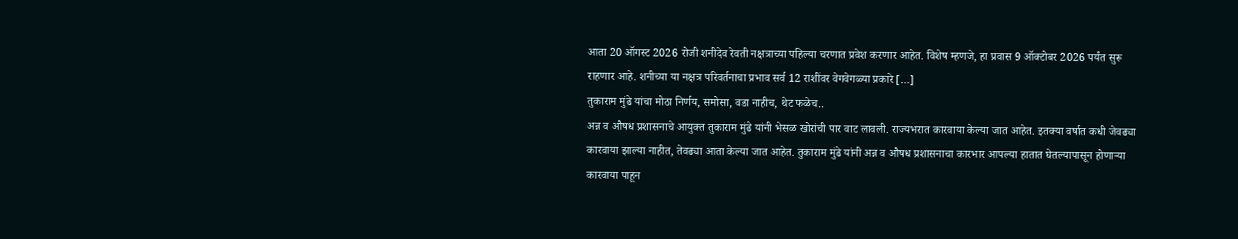आता 20 ऑगस्ट 2026 रोजी शनीदेव रेवती नक्षत्राच्या पहिल्या चरणात प्रवेश करणार आहेत. विशेष म्हणजे, हा प्रवास 9 ऑक्टोबर 2026 पर्यंत सुरू राहणार आहे. शनीच्या या नक्षत्र परिवर्तनाचा प्रभाव सर्व 12 राशींवर वेगवेगळ्या प्रकारे […]
तुकाराम मुंढे यांचा मोठा निर्णय, समोसा, वडा नाहीच, थेट फळेच..
अन्न व औषध प्रशासनाचे आयुक्त तुकाराम मुंढे यांनी भेसळ खोरांची पार वाट लावली. राज्यभरात कारवाया केल्या जात आहेत. इतक्या वर्षात कधी जेवढ्या कारवाया झाल्या नाहीत, तेवढ्या आता केल्या जात आहेत. तुकाराम मुंढे यांनी अन्न व औषध प्रशासनाचा कारभार आपल्या हातात घेतल्यापासून होणाऱ्या कारवाया पाहून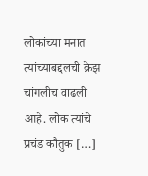लोकांच्या मनात त्यांच्याबद्दलची क्रेझ चांगलीच वाढली आहे. लोक त्यांचे प्रचंड कौतुक […]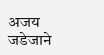अजय जडेजाने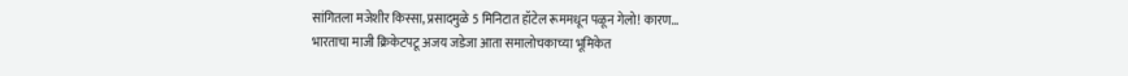सांगितला मजेशीर किस्सा, प्रसादमुळे 5 मिनिटात हॉटेल रूममधून पळून गेलो! कारण…
भारताचा माजी क्रिकेटपटू अजय जडेजा आता समालोचकाच्या भूमिकेत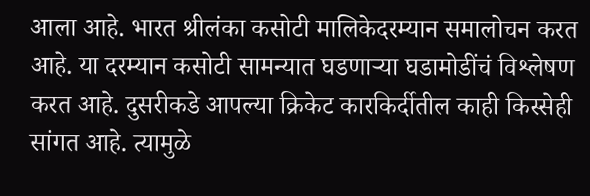आला आहे. भारत श्रीलंका कसोटी मालिकेदरम्यान समालोचन करत आहे. या दरम्यान कसोटी सामन्यात घडणाऱ्या घडामोडींचं विश्लेषण करत आहे. दुसरीकडे आपल्या क्रिकेट कारकिर्दीतील काही किस्सेही सांगत आहे. त्यामुळे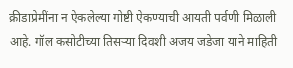क्रीडाप्रेमींना न ऐकलेल्या गोष्टी ऐकण्याची आयती पर्वणी मिळाली आहे. गॉल कसोटीच्या तिसऱ्या दिवशी अजय जडेजा याने माहिती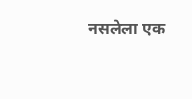नसलेला एक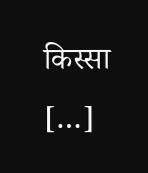किस्सा […]